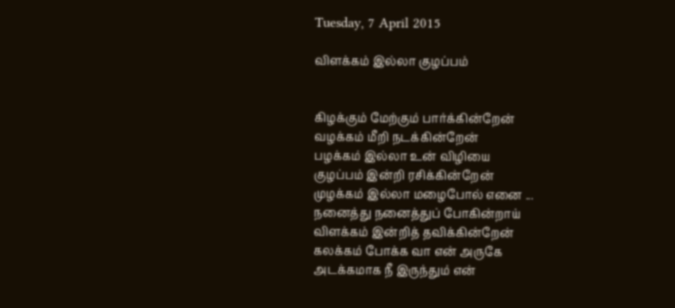Tuesday, 7 April 2015

விளக்கம் இல்லா குழப்பம்


கிழக்கும் மேற்கும் பார்க்கின்றேன்
வழக்கம் மீறி நடக்கின்றேன்
பழக்கம் இல்லா உன் விழியை
குழப்பம் இன்றி ரசிக்கின்றேன்
முழக்கம் இல்லா மழைபோல் எனை ...
நனைத்து நனைத்துப் போகின்றாய்
விளக்கம் இன்றித் தவிக்கின்றேன்
கலக்கம் போக்க வா என் அருகே
அடக்கமாக நீ இருந்தும் என்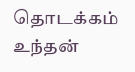தொடக்கம்
உந்தன்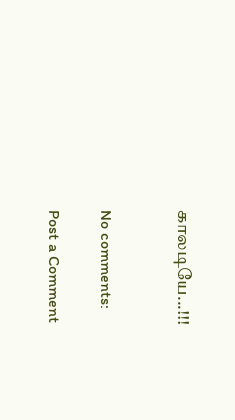காலடியே...!!!


No comments:

Post a Comment